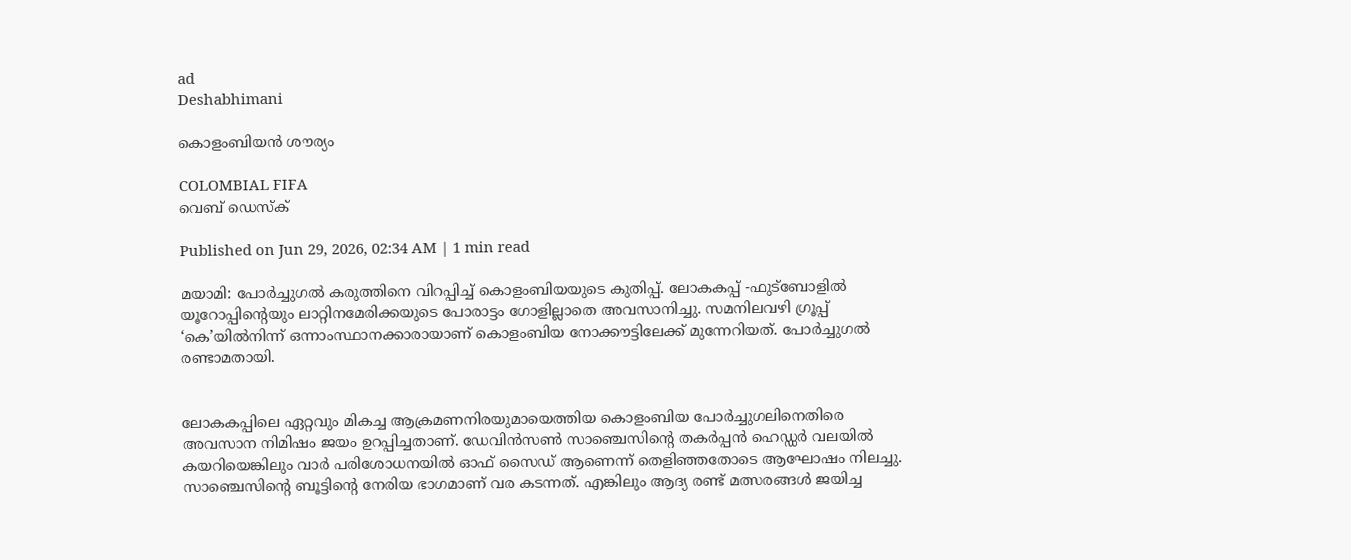ad
Deshabhimani

കൊളംബിയൻ ശ‍ൗര്യം

COLOMBIAL FIFA
വെബ് ഡെസ്ക്

Published on Jun 29, 2026, 02:34 AM | 1 min read

മയാമി: പോർച്ചുഗൽ കരുത്തിനെ വിറപ്പിച്ച്‌ കൊളംബിയയുടെ കുതിപ്പ്‌. ലോകകപ്പ്‌ -ഫുട്‌ബോളിൽ യൂറോപ്പിന്റെയും ലാറ്റിനമേരിക്കയുടെ പോരാട്ടം ഗോളില്ലാതെ അവസാനിച്ചു. സമനിലവഴി ഗ്രൂപ്പ്‌ ‘കെ’യിൽനിന്ന്‌ ഒന്നാംസ്ഥാനക്കാരായാണ്‌ കൊളംബിയ നോക്ക‍ൗട്ടിലേക്ക്‌ മുന്നേറിയത്‌. പോർച്ചുഗൽ രണ്ടാമതായി.


ലോകകപ്പിലെ ഏറ്റവും മികച്ച ആക്രമണനിരയുമായെത്തിയ കൊളംബിയ പോർച്ചുഗലിനെതിരെ അവസാന നിമിഷം ജയം ഉറപ്പിച്ചതാണ്‌. ഡേവിൻസൺ സാഞ്ചെസിന്റെ തകർപ്പൻ ഹെഡ്ഡർ വലയിൽ കയറിയെങ്കിലും വാർ പരിശോധനയിൽ ഓഫ്‌ സൈഡ്‌ ആണെന്ന്‌ തെളിഞ്ഞതോടെ ആഘോഷം നിലച്ചു. സാഞ്ചെസിന്റെ ബൂട്ടിന്റെ നേരിയ ഭാഗമാണ്‌ വര കടന്നത്‌. എങ്കിലും ആദ്യ രണ്ട്‌ മത്സരങ്ങൾ ജയിച്ച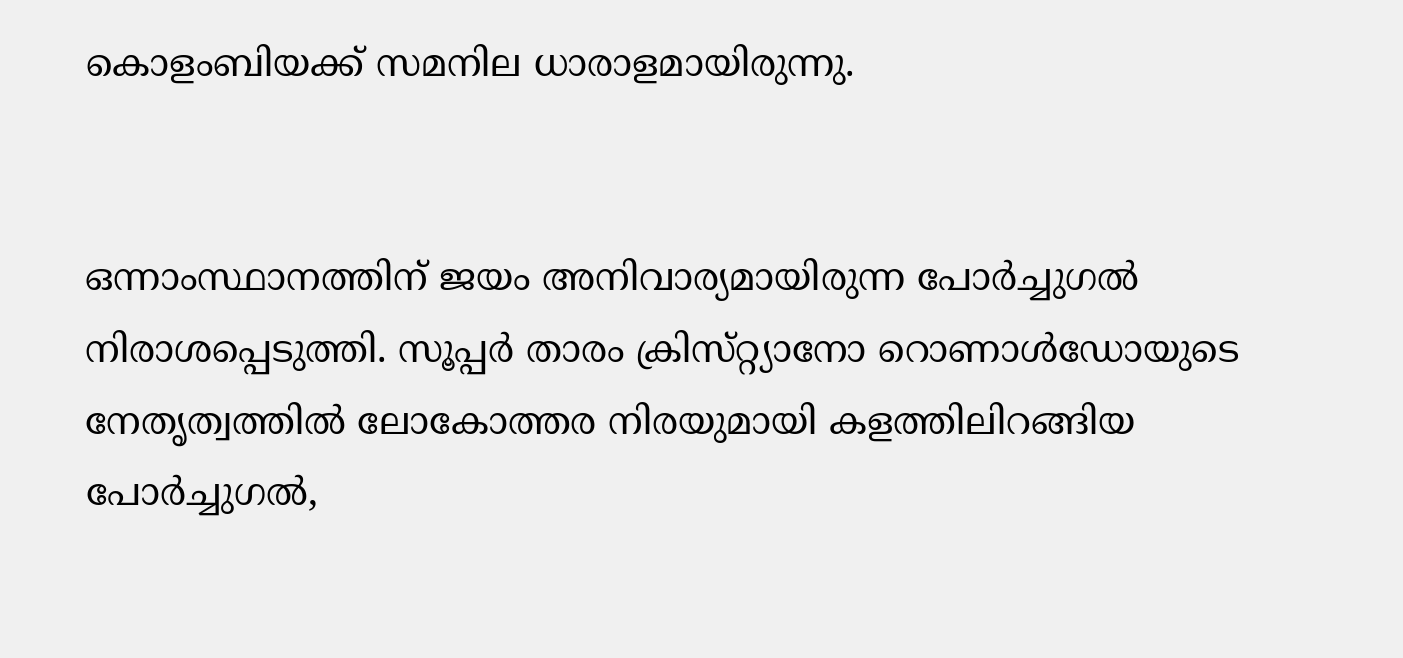കൊളംബിയക്ക്‌ സമനില ധാരാളമായിരുന്നു.


ഒന്നാംസ്ഥാനത്തിന്‌ ജയം അനിവാര്യമായിരുന്ന പോർച്ചുഗൽ നിരാശപ്പെടുത്തി. സൂപ്പർ താരം ക്രിസ്‌റ്റ്യാനോ റൊണാൾഡോയുടെ നേതൃത്വത്തിൽ ലോകോത്തര നിരയുമായി കളത്തിലിറങ്ങിയ പോർച്ചുഗൽ,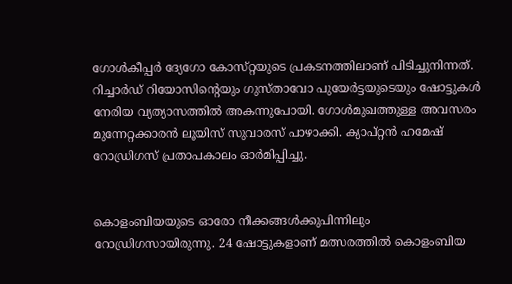ഗോൾകീപ്പർ ദ്യേഗോ കോസ്‌റ്റയുടെ പ്രകടനത്തിലാണ്‌ പിടിച്ചുനിന്നത്‌. റിച്ചാർഡ്‌ റിയോസിന്റെയും ഗുസ്‌താവോ പുയേർട്ടയുടെയും ഷോട്ടുകൾ നേരിയ വ്യത്യാസത്തിൽ അകന്നുപോയി. ഗോൾമുഖത്തുള്ള അവസരം മുന്നേറ്റക്കാരൻ ലൂയിസ്‌ സുവാരസ്‌ പാഴാക്കി. ക്യാപ്‌റ്റൻ ഹമേഷ്‌ റോഡ്രിഗസ്‌ പ്രതാപകാലം ഓർമിപ്പിച്ചു.


കൊളംബിയയുടെ ഓരോ നീക്കങ്ങൾക്കുപിന്നിലും റോഡ്രിഗസായിരുന്നു. 24 ഷോട്ടുകളാണ്‌ മത്സരത്തിൽ കൊളംബിയ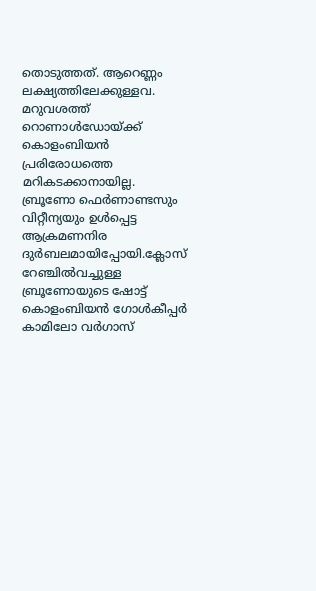തൊടുത്തത്‌. ആറെണ്ണം ലക്ഷ്യത്തിലേക്കുള്ളവ. മറുവശത്ത്‌ റൊണാൾഡോയ്‌ക്ക്‌ കൊളംബിയൻ പ്രരിരോധത്തെ മറികടക്കാനായില്ല. ബ്ര‍‍‍ൂണോ ഫെർണാണ്ടസും വിറ്റീന്യയും ഉൾപ്പെട്ട ആക്രമണനിര ദുർബലമായിപ്പോയി.ക്ലോസ്‌ റേഞ്ചിൽവച്ചുള്ള ബ്രൂണോയുടെ ഷോട്ട്‌ കൊളംബിയൻ ഗോൾകീപ്പർ കാമിലോ വർഗാസ്‌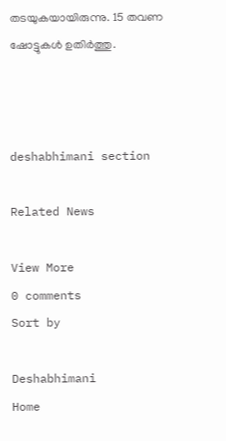തടയുകയായിരുന്നു. 15 തവണ ഷോട്ടുകൾ ഉതിർത്തു.



deshabhimani section

Related News

View More
0 comments
Sort by

Deshabhimani
Home